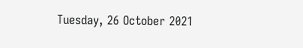Tuesday, 26 October 2021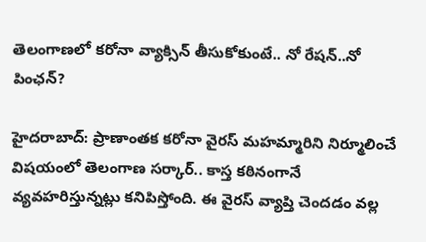తెలంగాణలో కరోనా వ్యాక్సిన్ తీసుకోకుంటే.. నో రేషన్..నో పింఛన్?

హైదరాబాద్: ప్రాణాంతక కరోనా వైరస్ మహమ్మారిని నిర్మూలించే విషయంలో తెలంగాణ సర్కార్.. కాస్త కఠినంగానే వ్యవహరిస్తున్నట్లు కనిపిస్తోంది. ఈ వైరస్ వ్యాప్తి చెందడం వల్ల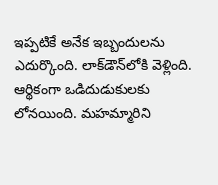ఇప్పటికే అనేక ఇబ్బందులను ఎదుర్కొంది. లాక్‌డౌన్‌లోకి వెళ్లింది. ఆర్థికంగా ఒడిదుడుకులకు లోనయింది. మహమ్మారిని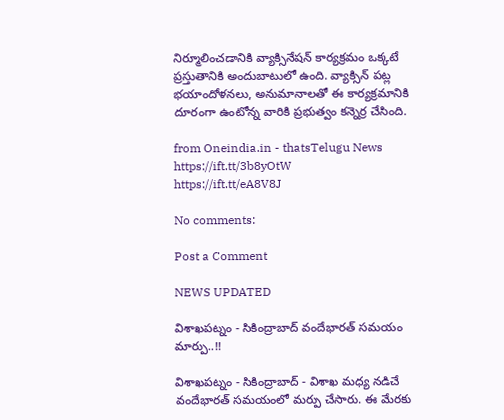నిర్మూలించడానికి వ్యాక్సినేషన్ కార్యక్రమం ఒక్కటే ప్రస్తుతానికి అందుబాటులో ఉంది. వ్యాక్సిన్ పట్ల భయాందోళనలు, అనుమానాలతో ఈ కార్యక్రమానికి దూరంగా ఉంటోన్న వారికి ప్రభుత్వం కన్నెర్ర చేసింది.

from Oneindia.in - thatsTelugu News https://ift.tt/3b8yOtW
https://ift.tt/eA8V8J

No comments:

Post a Comment

NEWS UPDATED

విశాఖపట్నం - సికింద్రాబాద్ వందేభారత్ సమయం మార్పు..!!

విశాఖపట్నం - సికింద్రాబాద్ - విశాఖ మధ్య నడిచే వందేభారత్ సమయంలో మర్పు చేసారు. ఈ మేరకు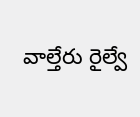వాల్తేరు రైల్వే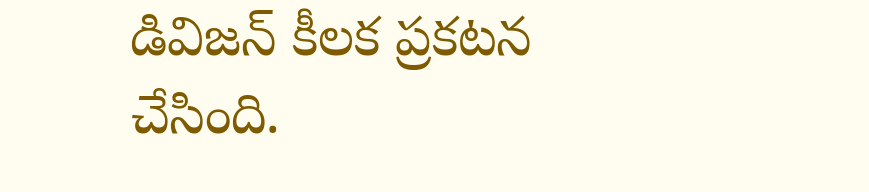డివిజన్ కీలక ప్రకటన చేసింది.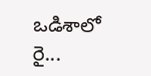ఒడిశాలో రై...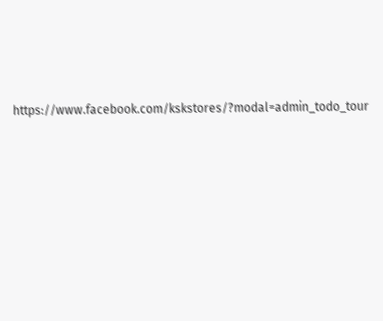https://www.facebook.com/kskstores/?modal=admin_todo_tour